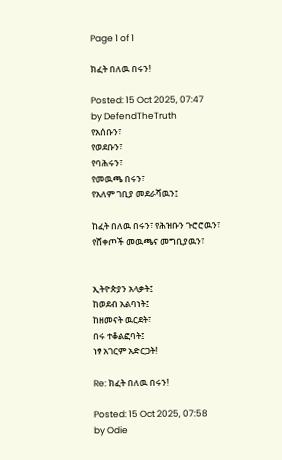Page 1 of 1

ክፈት በለዉ በሩን!

Posted: 15 Oct 2025, 07:47
by DefendTheTruth
የአሰቡን፣
የወደቡን፣
የባሕሩን፣
የመዉጫ በሩን፣
የአለም ገቢያ መደራሻዉን፤

ከፈት በለዉ በሩን፣ የሕዝቡን ጉሮሮዉን፣
የሸቀጦች መዉጫና መግቢያዉን፣


ኢትዮጵያን አላቃት፤
ከወደብ አልባነት፤
ከዘመናት ዉርደት፣
በሩ ተቆልፎባት፤
ነፃ አገርም አድርጋት!

Re: ክፈት በለዉ በሩን!

Posted: 15 Oct 2025, 07:58
by Odie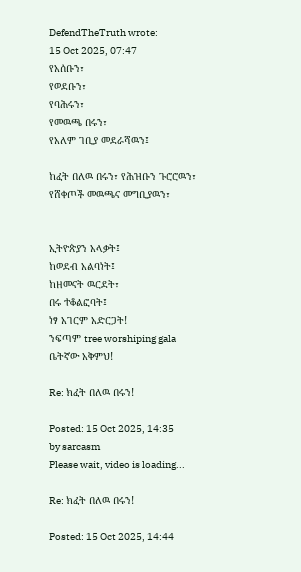DefendTheTruth wrote:
15 Oct 2025, 07:47
የአሰቡን፣
የወደቡን፣
የባሕሩን፣
የመዉጫ በሩን፣
የአለም ገቢያ መደራሻዉን፤

ከፈት በለዉ በሩን፣ የሕዝቡን ጉሮሮዉን፣
የሸቀጦች መዉጫና መግቢያዉን፣


ኢትዮጵያን አላቃት፤
ከወደብ አልባነት፤
ከዘመናት ዉርደት፣
በሩ ተቆልፎባት፤
ነፃ አገርም አድርጋት!
ንፍጣም tree worshiping gala
ቤትኛው አቅምህ!

Re: ክፈት በለዉ በሩን!

Posted: 15 Oct 2025, 14:35
by sarcasm
Please wait, video is loading...

Re: ክፈት በለዉ በሩን!

Posted: 15 Oct 2025, 14:44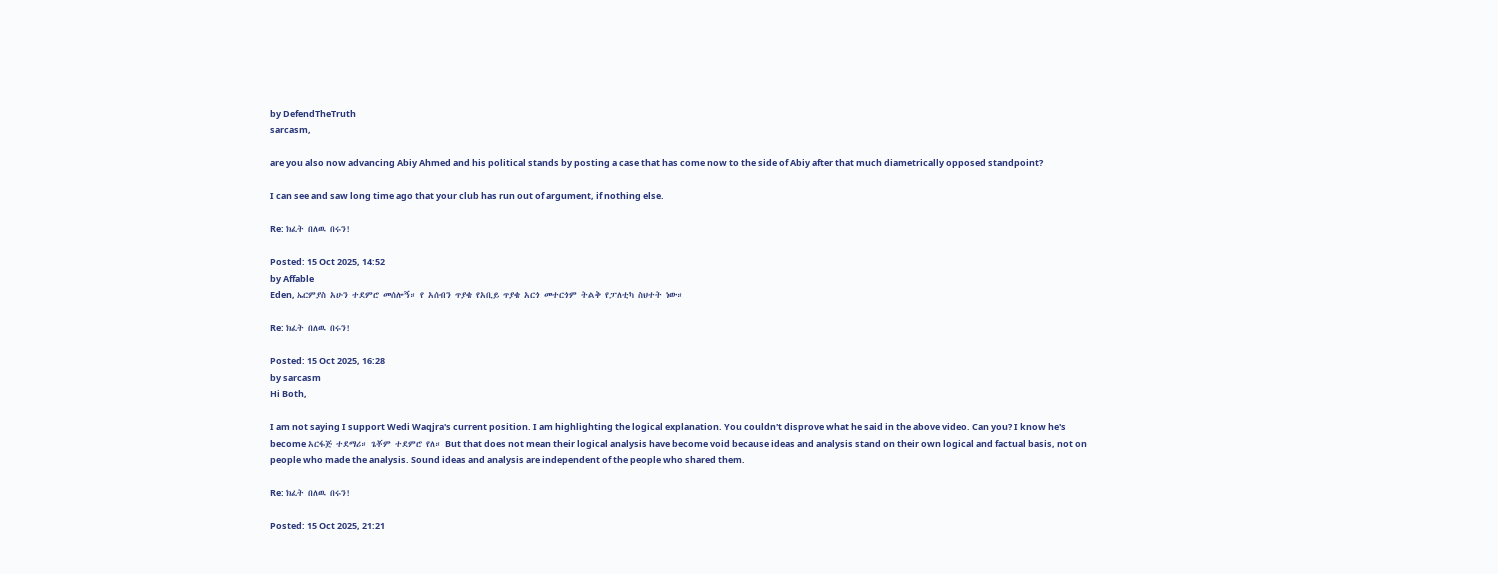by DefendTheTruth
sarcasm,

are you also now advancing Abiy Ahmed and his political stands by posting a case that has come now to the side of Abiy after that much diametrically opposed standpoint?

I can see and saw long time ago that your club has run out of argument, if nothing else.

Re: ክፈት በለዉ በሩን!

Posted: 15 Oct 2025, 14:52
by Affable
Eden, ኤርምያስ አሁን ተደምሮ መሰሎኝ። የ አሰብን ጥያቄ የአቢይ ጥያቄ አርጎ መተርጎም ትልቅ የፓለቲካ ስህተት ነው።

Re: ክፈት በለዉ በሩን!

Posted: 15 Oct 2025, 16:28
by sarcasm
Hi Both,

I am not saying I support Wedi Waqjra's current position. I am highlighting the logical explanation. You couldn't disprove what he said in the above video. Can you? I know he's become አርፋጅ ተደማሪ። ጌቾም ተደምሮ የለ። But that does not mean their logical analysis have become void because ideas and analysis stand on their own logical and factual basis, not on people who made the analysis. Sound ideas and analysis are independent of the people who shared them.

Re: ክፈት በለዉ በሩን!

Posted: 15 Oct 2025, 21:21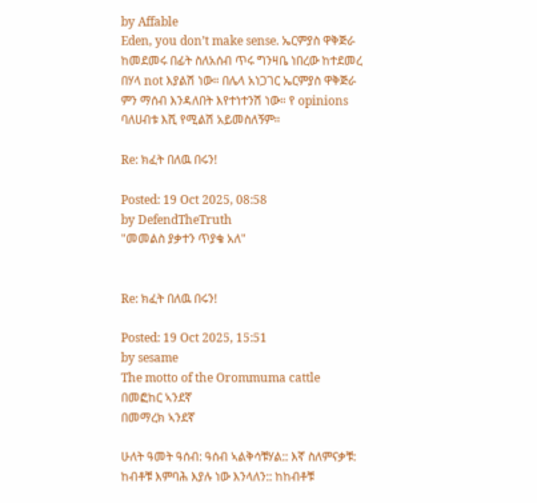by Affable
Eden, you don’t make sense. ኤርምያስ ዋቅጅራ ከመደመሩ በፊት ስለአሰብ ጥሩ ግንዛቤ ነበረው ከተደመረ በሃላ not እያልሽ ነው። በሌላ አነጋገር ኤርምያስ ዋቅጅራ ምን ማሰብ እንዳለበት እየተነተንሽ ነው። የ opinions ባለሀብቱ እሺ የሚልሽ አይመስለኝም።

Re: ክፈት በለዉ በሩን!

Posted: 19 Oct 2025, 08:58
by DefendTheTruth
"መመልስ ያቃተን ጥያቄ አለ"


Re: ክፈት በለዉ በሩን!

Posted: 19 Oct 2025, 15:51
by sesame
The motto of the Orommuma cattle
በመፎከር ኣንደኛ
በመማረክ ኣንደኛ

ሁለት ዓመት ዓሰብ: ዓሰብ ኣልቅሳቹሃል:: እኛ ስለምናቃቹ: ከብቶቹ እምባሕ እያሉ ነው እንላለን:: ከከብቶቹ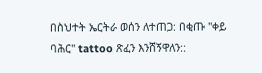በስህተት ኤርትራ ወሰን ለተጠጋ: በቂጡ "ቀይ ባሕር" tattoo ጽፈን እንሸኝዋለን::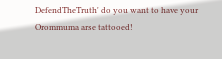DefendTheTruth' do you want to have your Orommuma arse tattooed!